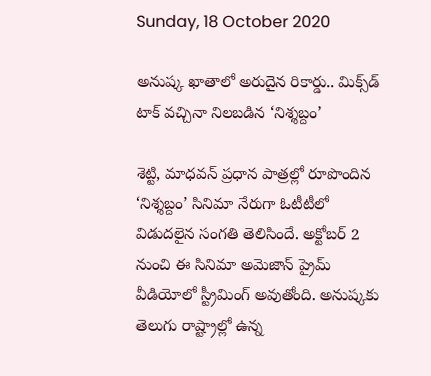Sunday, 18 October 2020

అనుష్క ఖాతాలో అరుదైన రికార్డు.. మిక్స్‌డ్ టాక్ వచ్చినా నిలబడిన ‘నిశ్శబ్దం’

శెట్టి, మాధవన్ ప్రధాన పాత్రల్లో రూపొందిన ‘నిశ్శబ్దం’ సినిమా నేరుగా ఓటీటీలో విడుదలైన సంగతి తెలిసిందే. అక్టోబర్ 2 నుంచి ఈ సినిమా అమెజాన్ ప్రైమ్ వీడియోలో స్ట్రీమింగ్ అవుతోంది. అనుష్కకు తెలుగు రాష్ట్రాల్లో ఉన్న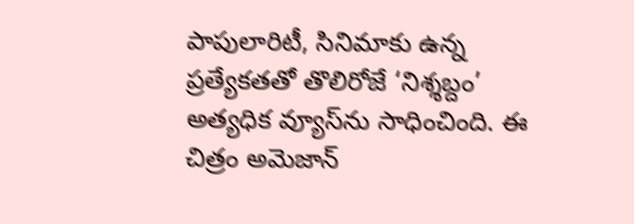పాపులారిటీ, సినిమాకు ఉన్న ప్రత్యేకతతో తొలిరోజే ‘నిశ్శబ్దం’ అత్యధిక వ్యూస్‌ను సాధించింది. ఈ చిత్రం అమెజాన్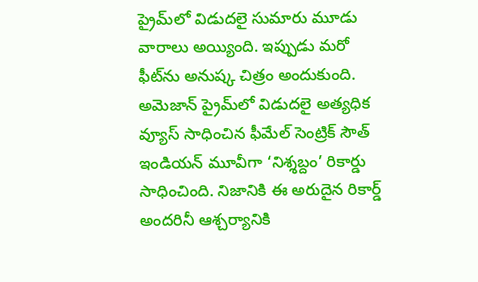ప్రైమ్‌లో విడుదలై సుమారు మూడు వారాలు అయ్యింది. ఇప్పుడు మరో ఫీట్‌ను అనుష్క చిత్రం అందుకుంది. అమెజాన్ ప్రైమ్‌లో విడుదలై అత్యధిక వ్యూస్ సాధించిన ఫీమేల్ సెంట్రిక్ సౌత్ ఇండియన్ మూవీగా ‘నిశ్శబ్దం’ రికార్డు సాధించింది. నిజానికి ఈ అరుదైన రికార్డ్ అందరినీ ఆశ్చర్యానికి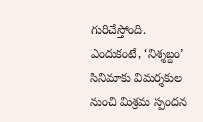గురిచేస్తోంది. ఎందుకంటే, ‘నిశ్శబ్దం’ సినిమాకు విమర్శకుల నుంచి మిశ్రమ స్పందన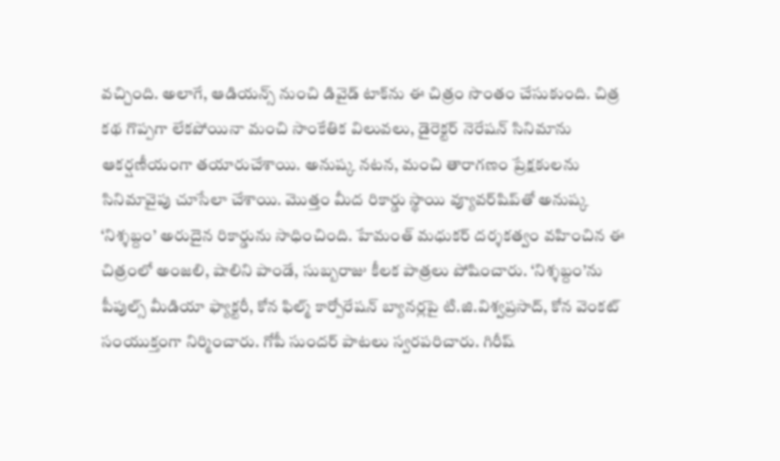వచ్చింది. అలాగే, ఆడియన్స్ నుంచి డివైడ్ టాక్‌ను ఈ చిత్రం సొంతం చేసుకుంది. చిత్ర కథ గొప్పగా లేకపోయినా మంచి సాంకేతిక విలువలు, డైరెక్టర్ నెరేషన్ సినిమాను ఆకర్షణీయంగా తయారుచేశాయి. అనుష్క నటన, మంచి తారాగణం ప్రేక్షకులను సినిమావైపు చూసేలా చేశాయి. మొత్తం మీద రికార్డు స్థాయి వ్యూవర్‌షిప్‌తో అనుష్క ‘నిశ్శబ్దం’ అరుదైన రికార్డును సాధించింది. హేమంత్ మధుకర్ దర్శకత్వం వహించిన ఈ చిత్రంలో అంజలి, షాలిని పాండే, సుబ్బరాజు కీలక పాత్రలు పోషించారు. ‘నిశ్శబ్దం’ను పీపుల్స్ మీడియా ఫ్యాక్టరీ, కోన ఫిల్మ్ కార్పోరేషన్ బ్యానర్లపై టి.జి.విశ్వప్రసాద్, కోన వెంకట్ సంయుక్తంగా నిర్మించారు. గోపీ సుందర్ పాటలు స్వరపరిచారు. గిరీష్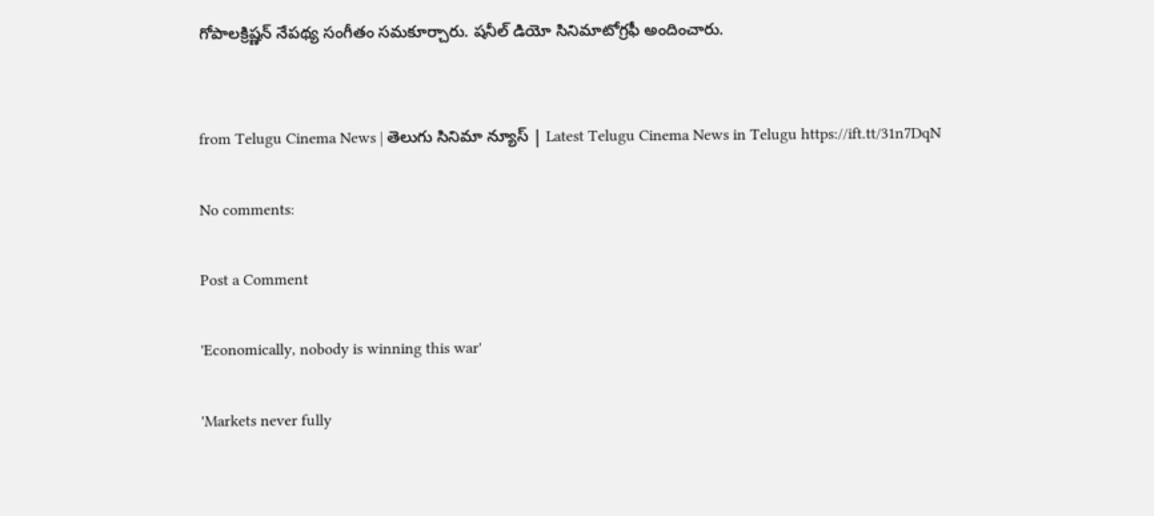గోపాలక్రిష్ణన్ నేపథ్య సంగీతం సమకూర్చారు. షనీల్ డియో సినిమాటోగ్రఫీ అందించారు.


from Telugu Cinema News | తెలుగు సినిమా న్యూస్ | Latest Telugu Cinema News in Telugu https://ift.tt/31n7DqN

No comments:

Post a Comment

'Economically, nobody is winning this war'

'Markets never fully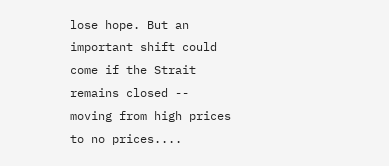lose hope. But an important shift could come if the Strait remains closed -- moving from high prices to no prices....